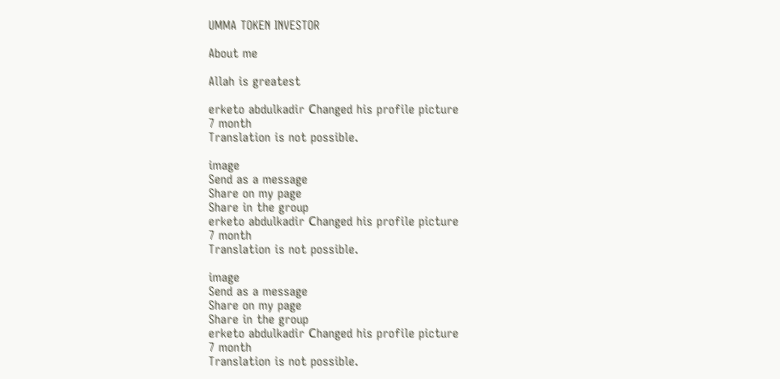UMMA TOKEN INVESTOR

About me

Allah is greatest

erketo abdulkadir Сhanged his profile picture
7 month
Translation is not possible.

image
Send as a message
Share on my page
Share in the group
erketo abdulkadir Сhanged his profile picture
7 month
Translation is not possible.

image
Send as a message
Share on my page
Share in the group
erketo abdulkadir Сhanged his profile picture
7 month
Translation is not possible.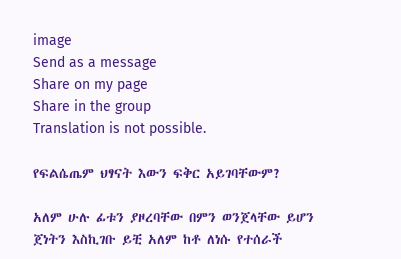image
Send as a message
Share on my page
Share in the group
Translation is not possible.

የፍልሴጤም ህፃናት እውን ፍቅር አይገባቸውም?

አለም ሁሉ ፊቱን ያዞረባቸው በምን ወንጀላቸው ይሆን ጀነትን እስኪገቡ ይቺ አለም ከቶ ለነሱ የተሰራች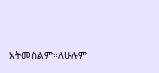አትመስልም።ለሁሉም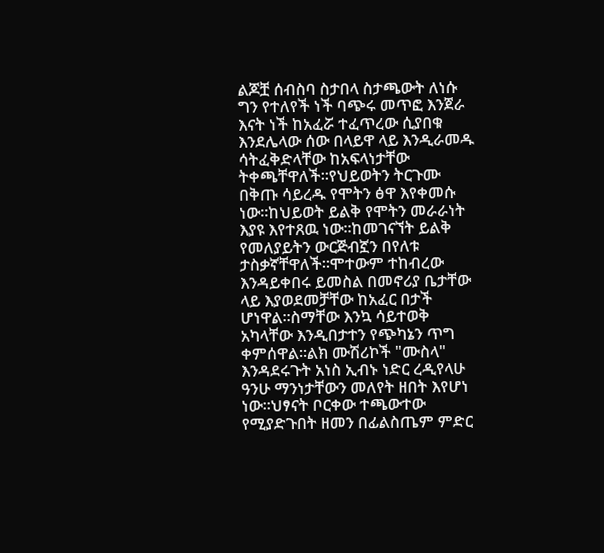ልጆቿ ሰብስባ ስታበላ ስታጫውት ለነሱ ግን የተለየች ነች ባጭሩ መጥፎ እንጀራ እናት ነች ከአፈሯ ተፈጥረው ሲያበቁ እንደሌላው ሰው በላይዋ ላይ እንዲራመዱ ሳትፈቅድላቸው ከአፍላነታቸው ትቀጫቸዋለች።የህይወትን ትርጉሙ በቅጡ ሳይረዱ የሞትን ፅዋ እየቀመሱ ነው።ከህይወት ይልቅ የሞትን መራራነት እያዩ እየተጸዉ ነው።ከመገናኘት ይልቅ የመለያይትን ውርጅብኟን በየለቱ ታስቃኛቸዋለች።ሞተውም ተከብረው እንዳይቀበሩ ይመስል በመኖሪያ ቤታቸው ላይ እያወደመቻቸው ከአፈር በታች ሆነዋል።ስማቸው እንኳ ሳይተወቅ አካላቸው እንዲበታተን የጭካኔን ጥግ ቀምሰዋል።ልክ ሙሽሪኮች "ሙስላ" እንዳደሩጉት አነስ ኢብኑ ነድር ረዲየላሁ ዓንሁ ማንነታቸውን መለየት ዘበት እየሆነ ነው።ህፃናት ቦርቀው ተጫውተው የሚያድጉበት ዘመን በፊልስጤም ምድር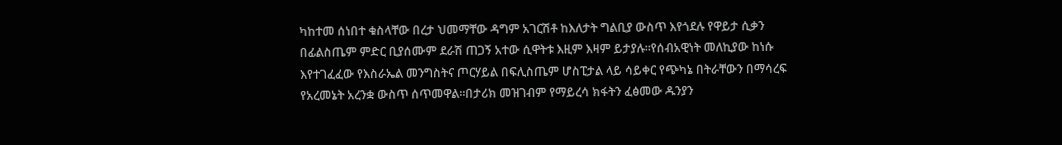ካከተመ ሰነበተ ቁስላቸው በረታ ህመማቸው ዳግም አገርሽቶ ከእለታት ግልቢያ ውስጥ እየጎደሉ የዋይታ ሲቃን በፊልስጤም ምድር ቢያሰሙም ደራሽ ጠጋኝ አተው ሲዋትቱ እዚም እዛም ይታያሉ።የሰብአዊነት መለኪያው ከነሱ እየተገፈፈው የእስራኤል መንግስትና ጦርሃይል በፍሊስጤም ሆስፒታል ላይ ሳይቀር የጭካኔ በትራቸውን በማሳረፍ የአረመኔት አረንቋ ውስጥ ሰጥመዋል።በታሪክ መዝገብም የማይረሳ ክፋትን ፈፅመው ዱንያን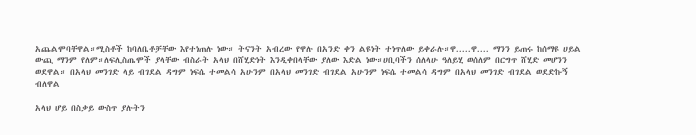አጨልሞባቸዋል።ሚስቶች ከባለቤቶቻቸው እየተነጠሉ ነው። ትናንት አብረው የዋሉ በአንድ ቀን ልዩነት ተነጥለው ይቀራሉ።ዋ.....ዋ.... ማንን ይጠሩ ከሰማዩ ሀይል ውጪ ማንም የለም።ለፍሊስጤሞች ያላቸው ብስራት አላህ በሸሂድነት እንዲቀበላቸው ያለው እድል ነው።ሀቢባችን ሰለላሁ ዓለይሂ ወሰለም በርግጥ ሸሂድ መሆንን ወደዋል። በአላህ መንገድ ላይ ብገደል ዳግም ነፍሴ ተመልሳ አሁንም በአላህ መንገድ ብገደል አሁንም ነፍሴ ተመልሳ ዳግም በአላህ መንገድ ብገደል ወደድኩኝ  ብለዋል

አላህ ሆይ በስቃይ ውስጥ ያሉትን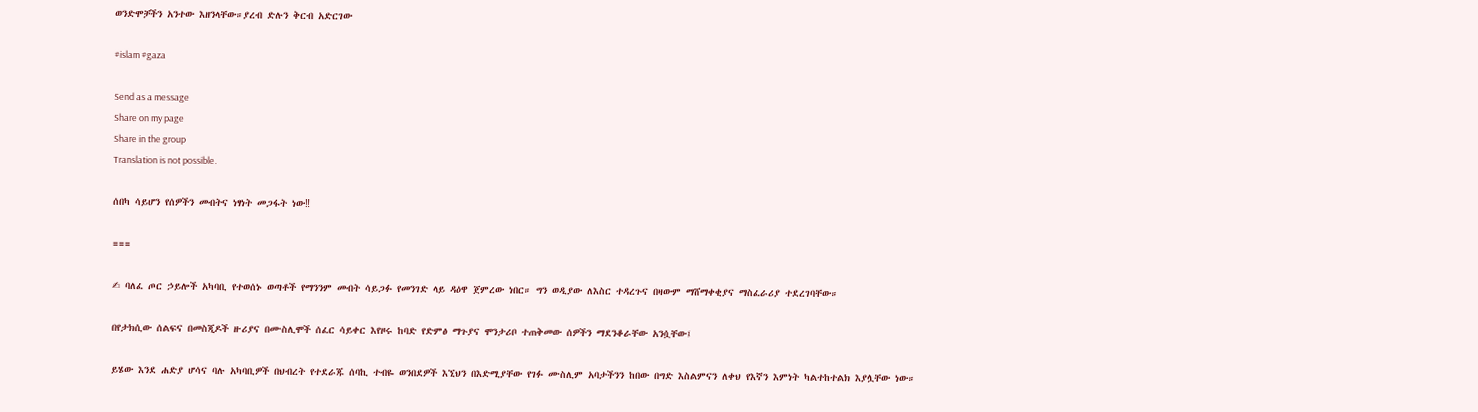ወንድሞቻችን አንተው እዘንላቸው።ያረብ ድሉን ቅርብ አድርገው

#islam #gaza

Send as a message
Share on my page
Share in the group
Translation is not possible.

ሰበካ ሳይሆን የሰዎችን መብትና ነፃነት መጋፋት ነው‼

===

✍ ባለፈ ጦር ኃይሎች አካባቢ የተወሰኑ ወጣቶች የማንንም መብት ሳይጋፉ የመንገድ ላይ ዳዕዋ ጀምረው ነበር። ግን ወዲያው ለእስር ተዳረጉና በዛውም ማሸማቀቂያና ማስፈራሪያ ተደረገባቸው።

በየታክሲው ሰልፍና በመስጂዶች ዙሪያና በሙስሊሞች ሰፈር ሳይቀር እየዞሩ ከባድ የድምፅ ማጉያና ሞንታሪቦ ተጠቅመው ሰዎችን ማደንቆራቸው አንሷቸው፤

ይሄው እንደ ሐድያ ሆሳና ባሉ አካባቢዎች በህብረት የተደራጁ ሰባኪ ተብዬ ወንበደዎች እኚህን በእድሚያቸው የገፉ ሙስሊም አባታችንን ከበው በግድ እስልምናን ለቀህ የእኛን እምነት ካልተከተልክ እያሏቸው ነው።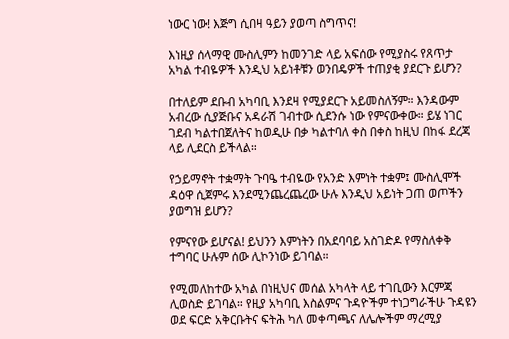ነውር ነው! እጅግ ሲበዛ ዓይን ያወጣ ስግጥና!

እነዚያ ሰላማዊ ሙስሊምን ከመንገድ ላይ አፍሰው የሚያስሩ የጸጥታ አካል ተብዬዎች እንዲህ አይነቶቹን ወንበዴዎች ተጠያቂ ያደርጉ ይሆን?

በተለይም ደቡብ አካባቢ እንደዛ የሚያደርጉ አይመስለኝም። እንዳውም አብረው ሲያጅቡና አዳራሽ ገብተው ሲደንሱ ነው የምናውቀው። ይሄ ነገር ገደብ ካልተበጀለትና ከወዲሁ በቃ ካልተባለ ቀስ በቀስ ከዚህ በከፋ ደረጃ ላይ ሊደርስ ይችላል።

የኃይማኖት ተቋማት ጉባዔ ተብዬው የአንድ እምነት ተቋም፤ ሙስሊሞች ዳዕዋ ሲጀምሩ እንደሚንጨረጨረው ሁሉ እንዲህ አይነት ጋጠ ወጦችን ያወግዝ ይሆን?

የምናየው ይሆናል! ይህንን እምነትን በአደባባይ አስገድዶ የማስለቀቅ ተግባር ሁሉም ሰው ሊኮንነው ይገባል።

የሚመለከተው አካል በነዚህና መሰል አካላት ላይ ተገቢውን እርምጃ ሊወስድ ይገባል። የዚያ አካባቢ እስልምና ጉዳዮችም ተነጋግራችሁ ጉዳዩን ወደ ፍርድ አቅርቡትና ፍትሕ ካለ መቀጣጫና ለሌሎችም ማረሚያ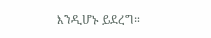እንዲሆኑ ይደረግ።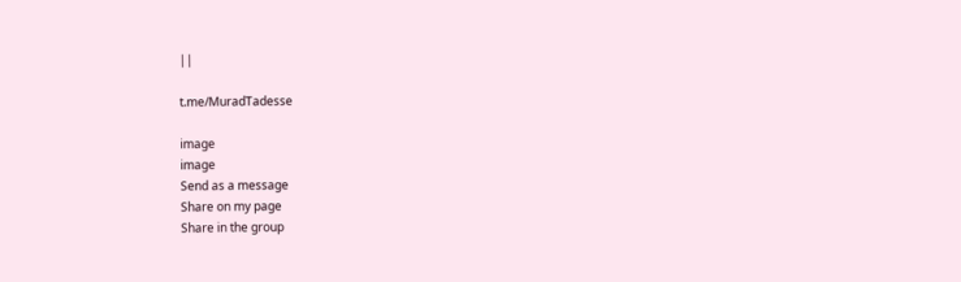||

t.me/MuradTadesse

image
image
Send as a message
Share on my page
Share in the group